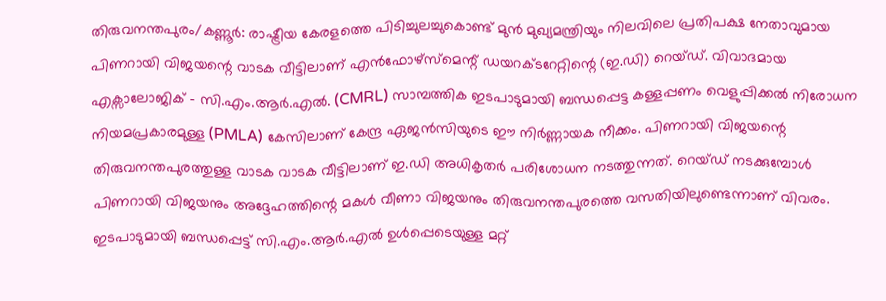തിരുവനന്തപുരം/കണ്ണൂർ: രാഷ്ട്രീയ കേരളത്തെ പിടിച്ചുലച്ചുകൊണ്ട് മുൻ മുഖ്യമന്ത്രിയും നിലവിലെ പ്രതിപക്ഷ നേതാവുമായ പിണറായി വിജയന്റെ വാടക വീട്ടിലാണ് എൻഫോഴ്സ്മെന്റ് ഡയറക്ടറേറ്റിന്റെ (ഇ.ഡി) റെയ്ഡ്. വിവാദമായ എക്സാലോജിക് - സി.എം.ആർ.എൽ. (CMRL) സാമ്പത്തിക ഇടപാടുമായി ബന്ധപ്പെട്ട കള്ളപ്പണം വെളുപ്പിക്കൽ നിരോധന നിയമപ്രകാരമുള്ള (PMLA) കേസിലാണ് കേന്ദ്ര ഏജൻസിയുടെ ഈ നിർണ്ണായക നീക്കം. പിണറായി വിജയന്റെ തിരുവനന്തപുരത്തുള്ള വാടക വാടക വീട്ടിലാണ് ഇ.ഡി അധികൃതർ പരിശോധന നടത്തുന്നത്. റെയ്ഡ് നടക്കുമ്പോൾ പിണറായി വിജയനും അദ്ദേഹത്തിന്റെ മകൾ വീണാ വിജയനും തിരുവനന്തപുരത്തെ വസതിയിലുണ്ടെന്നാണ് വിവരം.
ഇടപാടുമായി ബന്ധപ്പെട്ട് സി.എം.ആർ.എൽ ഉൾപ്പെടെയുള്ള മറ്റ്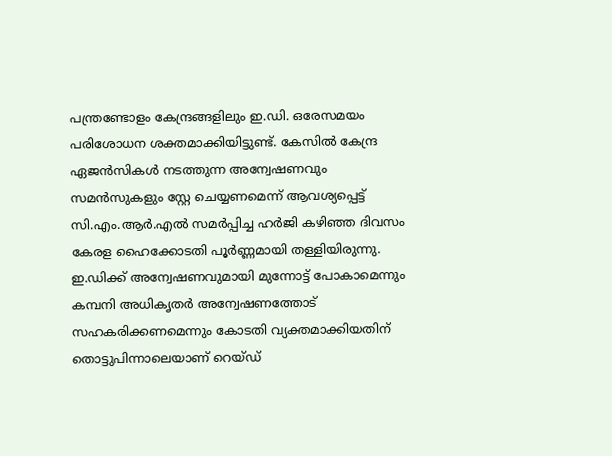പന്ത്രണ്ടോളം കേന്ദ്രങ്ങളിലും ഇ.ഡി. ഒരേസമയം പരിശോധന ശക്തമാക്കിയിട്ടുണ്ട്. കേസിൽ കേന്ദ്ര ഏജൻസികൾ നടത്തുന്ന അന്വേഷണവും സമൻസുകളും സ്റ്റേ ചെയ്യണമെന്ന് ആവശ്യപ്പെട്ട് സി.എം.ആർ.എൽ സമർപ്പിച്ച ഹർജി കഴിഞ്ഞ ദിവസം കേരള ഹൈക്കോടതി പൂർണ്ണമായി തള്ളിയിരുന്നു. ഇ.ഡിക്ക് അന്വേഷണവുമായി മുന്നോട്ട് പോകാമെന്നും കമ്പനി അധികൃതർ അന്വേഷണത്തോട് സഹകരിക്കണമെന്നും കോടതി വ്യക്തമാക്കിയതിന് തൊട്ടുപിന്നാലെയാണ് റെയ്ഡ്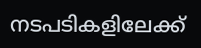നടപടികളിലേക്ക്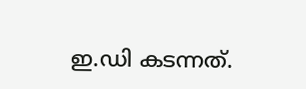ഇ.ഡി കടന്നത്.